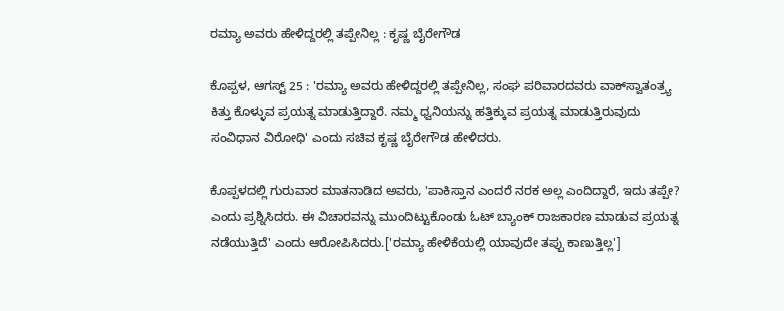ರಮ್ಯಾ ಅವರು ಹೇಳಿದ್ದರಲ್ಲಿ ತಪ್ಪೇನಿಲ್ಲ : ಕೃಷ್ಣ ಬೈರೇಗೌಡ

ಕೊಪ್ಪಳ, ಆಗಸ್ಟ್ 25 : 'ರಮ್ಯಾ ಅವರು ಹೇಳಿದ್ದರಲ್ಲಿ ತಪ್ಪೇನಿಲ್ಲ, ಸಂಘ ಪರಿವಾರದವರು ವಾಕ್‌ಸ್ವಾತಂತ್ರ್ಯ ಕಿತ್ತು ಕೊಳ್ಳುವ ಪ್ರಯತ್ನ ಮಾಡುತ್ತಿದ್ದಾರೆ. ನಮ್ಮ ಧ್ವನಿಯನ್ನು ಹತ್ತಿಕ್ಕುವ ಪ್ರಯತ್ನ ಮಾಡುತ್ತಿರುವುದು ಸಂವಿಧಾನ ವಿರೋಧಿ' ಎಂದು ಸಚಿವ ಕೃಷ್ಣ ಬೈರೇಗೌಡ ಹೇಳಿದರು.

ಕೊಪ್ಪಳದಲ್ಲಿ ಗುರುವಾರ ಮಾತನಾಡಿದ ಅವರು, 'ಪಾಕಿಸ್ತಾನ ಎಂದರೆ ನರಕ ಅಲ್ಲ ಎಂದಿದ್ದಾರೆ, ಇದು ತಪ್ಪೇ? ಎಂದು ಪ್ರಶ್ನಿಸಿದರು. ಈ ವಿಚಾರವನ್ನು ಮುಂದಿಟ್ಟುಕೊಂಡು ಓಟ್‌ ಬ್ಯಾಂಕ್‌ ರಾಜಕಾರಣ ಮಾಡುವ ಪ್ರಯತ್ನ ನಡೆಯುತ್ತಿದೆ' ಎಂದು ಆರೋಪಿಸಿದರು.['ರಮ್ಯಾ ಹೇಳಿಕೆಯಲ್ಲಿ ಯಾವುದೇ ತಪ್ಪು ಕಾಣುತ್ತಿಲ್ಲ']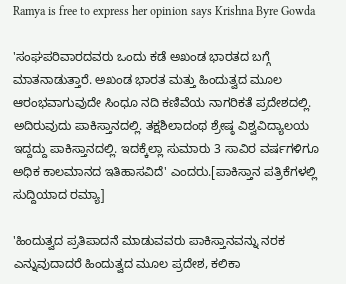Ramya is free to express her opinion says Krishna Byre Gowda

'ಸಂಘಪರಿವಾರದವರು ಒಂದು ಕಡೆ ಅಖಂಡ ಭಾರತದ ಬಗ್ಗೆ ಮಾತನಾಡುತ್ತಾರೆ. ಅಖಂಡ ಭಾರತ ಮತ್ತು ಹಿಂದುತ್ವದ ಮೂಲ ಆರಂಭವಾಗುವುದೇ ಸಿಂಧೂ ನದಿ ಕಣಿವೆಯ ನಾಗರಿಕತೆ ಪ್ರದೇಶದಲ್ಲಿ. ಅದಿರುವುದು ಪಾಕಿಸ್ತಾನದಲ್ಲಿ. ತಕ್ಷಶಿಲಾದಂಥ ಶ್ರೇಷ್ಠ ವಿಶ್ವವಿದ್ಯಾಲಯ ಇದ್ದದ್ದು ಪಾಕಿಸ್ತಾನದಲ್ಲಿ. ಇದಕ್ಕೆಲ್ಲಾ ಸುಮಾರು 3 ಸಾವಿರ ವರ್ಷಗಳಿಗೂ ಅಧಿಕ ಕಾಲಮಾನದ ಇತಿಹಾಸವಿದೆ' ಎಂದರು.[ಪಾಕಿಸ್ತಾನ ಪತ್ರಿಕೆಗಳಲ್ಲಿ ಸುದ್ದಿಯಾದ ರಮ್ಯಾ]

'ಹಿಂದುತ್ವದ ಪ್ರತಿಪಾದನೆ ಮಾಡುವವರು ಪಾಕಿಸ್ತಾನವನ್ನು ನರಕ ಎನ್ನುವುದಾದರೆ ಹಿಂದುತ್ವದ ಮೂಲ ಪ್ರದೇಶ, ಕಲಿಕಾ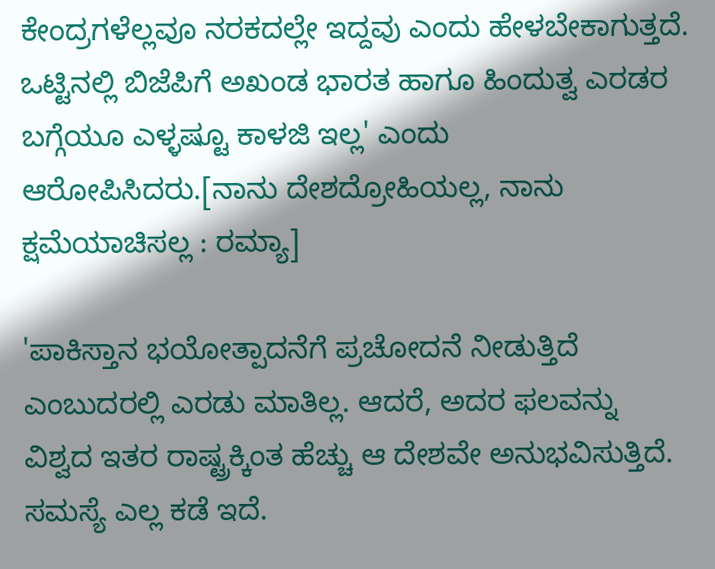ಕೇಂದ್ರಗಳೆಲ್ಲವೂ ನರಕದಲ್ಲೇ ಇದ್ದವು ಎಂದು ಹೇಳಬೇಕಾಗುತ್ತದೆ. ಒಟ್ಟಿನಲ್ಲಿ ಬಿಜೆಪಿಗೆ ಅಖಂಡ ಭಾರತ ಹಾಗೂ ಹಿಂದುತ್ವ ಎರಡರ ಬಗ್ಗೆಯೂ ಎಳ್ಳಷ್ಟೂ ಕಾಳಜಿ ಇಲ್ಲ' ಎಂದು ಆರೋಪಿಸಿದರು.[ನಾನು ದೇಶದ್ರೋಹಿಯಲ್ಲ, ನಾನು ಕ್ಷಮೆಯಾಚಿಸಲ್ಲ : ರಮ್ಯಾ]

'ಪಾಕಿಸ್ತಾನ ಭಯೋತ್ಪಾದನೆಗೆ ಪ್ರಚೋದನೆ ನೀಡುತ್ತಿದೆ ಎಂಬುದರಲ್ಲಿ ಎರಡು ಮಾತಿಲ್ಲ. ಆದರೆ, ಅದರ ಫಲವನ್ನು ವಿಶ್ವದ ಇತರ ರಾಷ್ಟ್ರಕ್ಕಿಂತ ಹೆಚ್ಚು ಆ ದೇಶವೇ ಅನುಭವಿಸುತ್ತಿದೆ. ಸಮಸ್ಯೆ ಎಲ್ಲ ಕಡೆ ಇದೆ.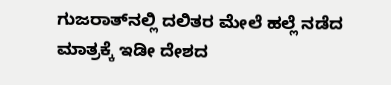ಗುಜರಾತ್‌ನಲ್ಲಿ ದಲಿತರ ಮೇಲೆ ಹಲ್ಲೆ ನಡೆದ ಮಾತ್ರಕ್ಕೆ ಇಡೀ ದೇಶದ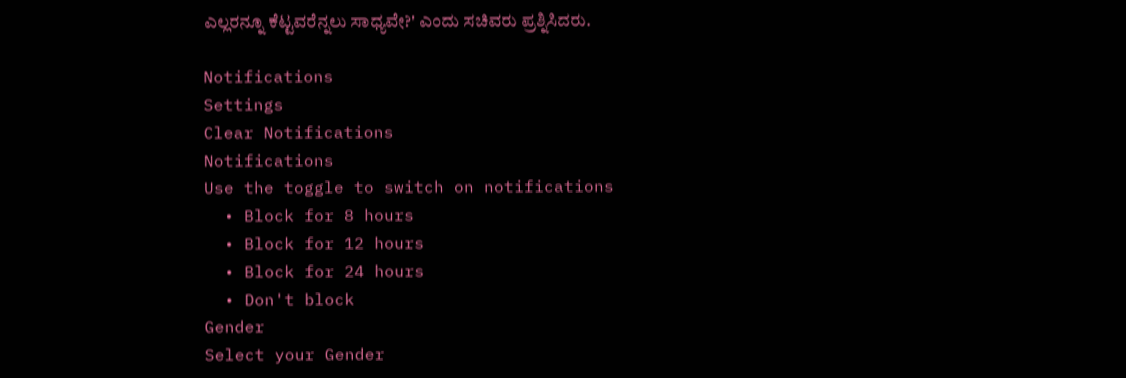ಎಲ್ಲರನ್ನೂ ಕೆಟ್ಟವರೆನ್ನಲು ಸಾಧ್ಯವೇ?' ಎಂದು ಸಚಿವರು ಪ್ರಶ್ನಿಸಿದರು.

Notifications
Settings
Clear Notifications
Notifications
Use the toggle to switch on notifications
  • Block for 8 hours
  • Block for 12 hours
  • Block for 24 hours
  • Don't block
Gender
Select your Gender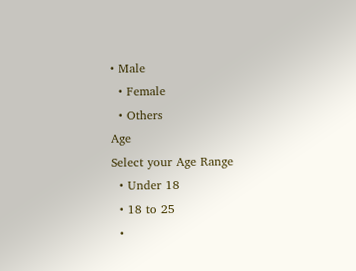• Male
  • Female
  • Others
Age
Select your Age Range
  • Under 18
  • 18 to 25
  •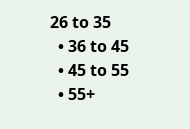26 to 35
  • 36 to 45
  • 45 to 55
  • 55+